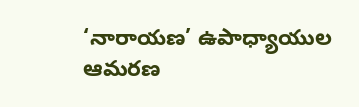‘నారాయణ’ ఉపాధ్యాయుల ఆమరణ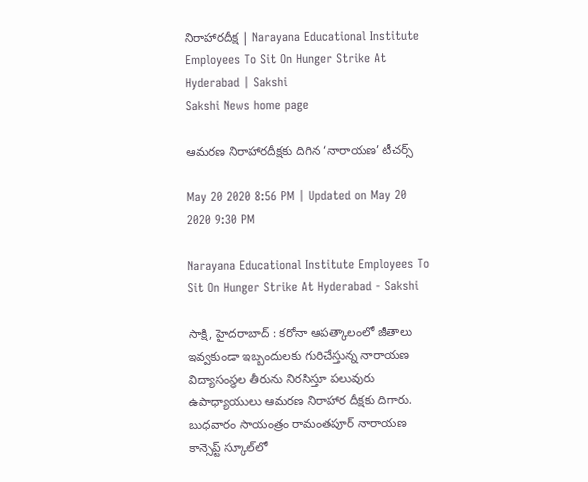నిరాహారదీక్ష | Narayana Educational Institute Employees To Sit On Hunger Strike At Hyderabad | Sakshi
Sakshi News home page

ఆమరణ నిరాహారదీక్షకు దిగిన ‘నారాయణ’ టీచర్స్‌

May 20 2020 8:56 PM | Updated on May 20 2020 9:30 PM

Narayana Educational Institute Employees To Sit On Hunger Strike At Hyderabad - Sakshi

సాక్షి, హైదరాబాద్‌ : కరోనా ఆపత్కాలంలో జీతాలు ఇవ్వకుండా ఇబ్బందులకు గురిచేస్తున్న నారాయణ విద్యాసంస్థల తీరును నిరసిస్తూ పలువురు ఉపాధ్యాయులు ఆమరణ నిరాహార దీక్షకు దిగారు. బుధవారం సాయంత్రం రామంతపూర్‌ నారాయణ కాన్సెప్ట్‌ స్కూల్‌లో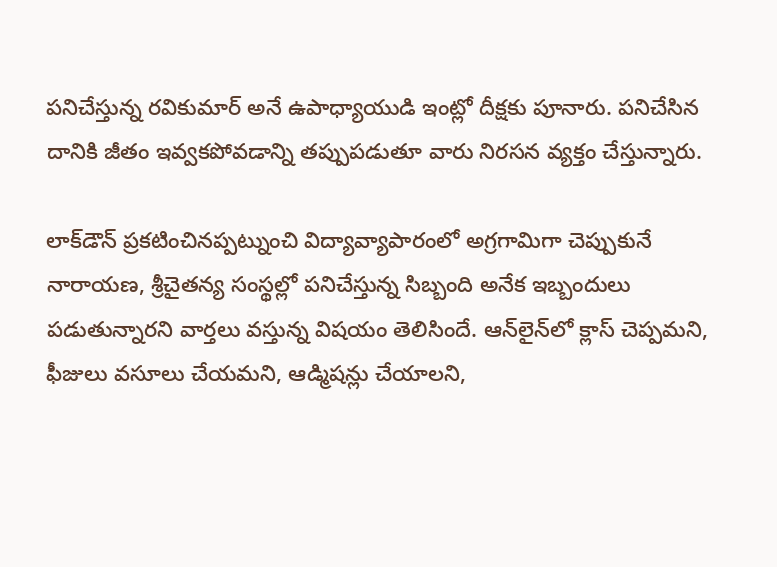పనిచేస్తున్న రవికుమార్‌ అనే ఉపాధ్యాయుడి ఇంట్లో దీక్షకు పూనారు. పనిచేసిన దానికి జీతం ఇవ్వకపోవడాన్ని తప్పుపడుతూ వారు నిరసన వ్యక్తం చేస్తున్నారు.

లాక్‌డౌన్‌ ప్రకటించినప్పట్నుంచి విద్యావ్యాపారంలో అగ్రగామిగా చెప్పుకునే నారాయణ, శ్రీచైతన్య సంస్థల్లో పనిచేస్తున్న సిబ్బంది అనేక ఇబ్బందులు పడుతున్నారని వార్తలు వస్తున్న విషయం తెలిసిందే. ఆన్‌లైన్‌లో క్లాస్‌ చెప్పమని, ఫీజులు వసూలు చేయమని, ఆడ్మిషన్లు చేయాలని,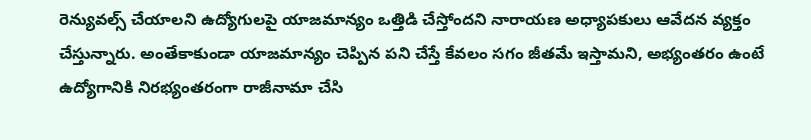రెన్యువల్స్‌ చేయాలని ఉద్యోగులపై యాజమాన్యం ఒత్తిడి చేస్తోందని నారాయణ అధ్యాపకులు ఆవేదన వ్యక్తం చేస్తున్నారు. అంతేకాకుండా యాజమాన్యం చెప్పిన పని చేస్తే కేవలం సగం జీతమే ఇస్తామని, అభ్యంతరం ఉంటే ఉద్యోగానికి నిరభ్యంతరంగా రాజీనామా చేసి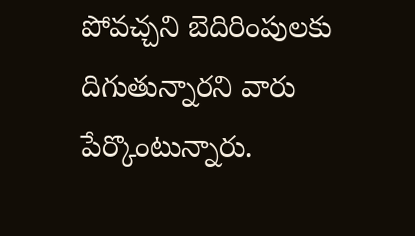పోవచ్చని బెదిరింపులకు దిగుతున్నారని వారు పేర్కొంటున్నారు.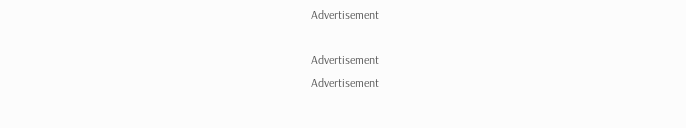Advertisement

Advertisement
Advertisement